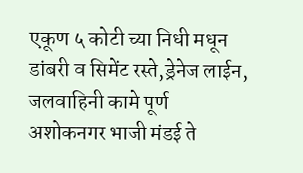एकूण ५ कोटी च्या निधी मधून डांबरी व सिमेंट रस्ते,ड्रेनेज लाईन, जलवाहिनी कामे पूर्ण
अशोकनगर भाजी मंडई ते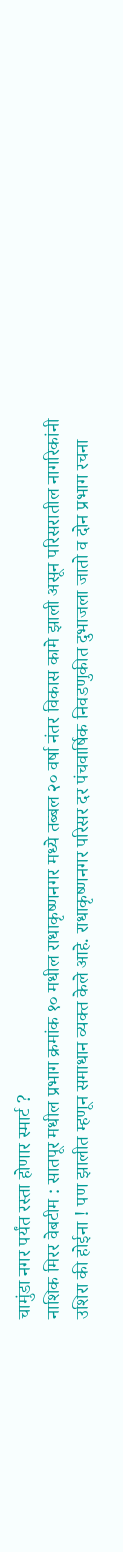चामुंडा नगर पर्यंत रस्ता होणार स्मार्ट ?
नाशिक मिरर वेबटीम : सातपूर मधील प्रभाग क्रमांक १० मधील राधाकृष्णनगर मध्ये तब्बल २० वर्षा नंतर विकास कामे झाली असून परिसरातील नागरिकांनी उशिरा की होईना ! पण झालीत म्हणून समाधान व्यक्त केले आहे. राधाकृष्णनगर परिसर दर पंचवार्षिक निवडणुकीत दुभाजला जातो व दोन प्रभाग रचना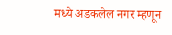मध्ये अडकलेल नगर म्हणून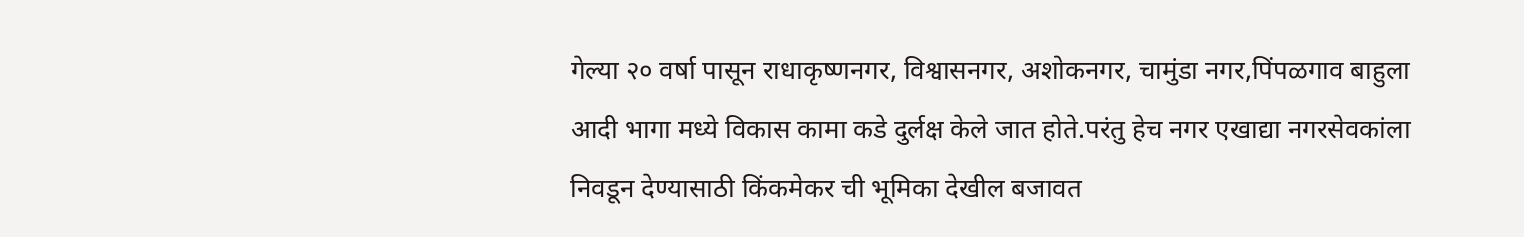गेल्या २० वर्षा पासून राधाकृष्णनगर, विश्वासनगर, अशोकनगर, चामुंडा नगर,पिंपळगाव बाहुला आदी भागा मध्ये विकास कामा कडे दुर्लक्ष केले जात होते.परंतु हेच नगर एखाद्या नगरसेवकांला निवडून देण्यासाठी किंकमेकर ची भूमिका देखील बजावत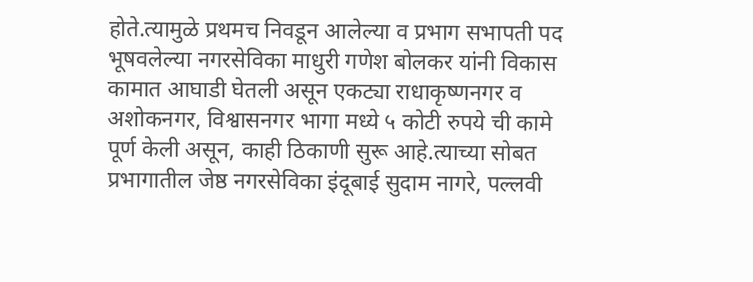होते.त्यामुळे प्रथमच निवडून आलेल्या व प्रभाग सभापती पद भूषवलेल्या नगरसेविका माधुरी गणेश बोलकर यांनी विकास कामात आघाडी घेतली असून एकट्या राधाकृष्णनगर व अशोकनगर, विश्वासनगर भागा मध्ये ५ कोटी रुपये ची कामे पूर्ण केली असून, काही ठिकाणी सुरू आहे.त्याच्या सोबत प्रभागातील जेष्ठ नगरसेविका इंदूबाई सुदाम नागरे, पल्लवी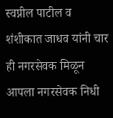स्वप्नील पाटील व शंशीकात जाधव यांनी चार ही नगरसेवक मिळून आपला नगरसेवक निधी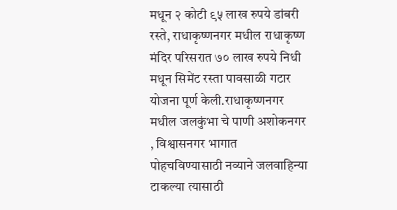मधून २ कोटी ९५ लाख रुपये डांबरी रस्ते, राधाकृष्णनगर मधील राधाकृष्ण मंदिर परिसरात ७० लाख रुपये निधी मधून सिमेंट रस्ता पावसाळी गटार योजना पूर्ण केली.राधाकृष्णनगर मधील जलकुंभा चे पाणी अशोकनगर , विश्वासनगर भागात पोहचविण्यासाठी नव्याने जलवाहिन्या टाकल्या त्यासाठी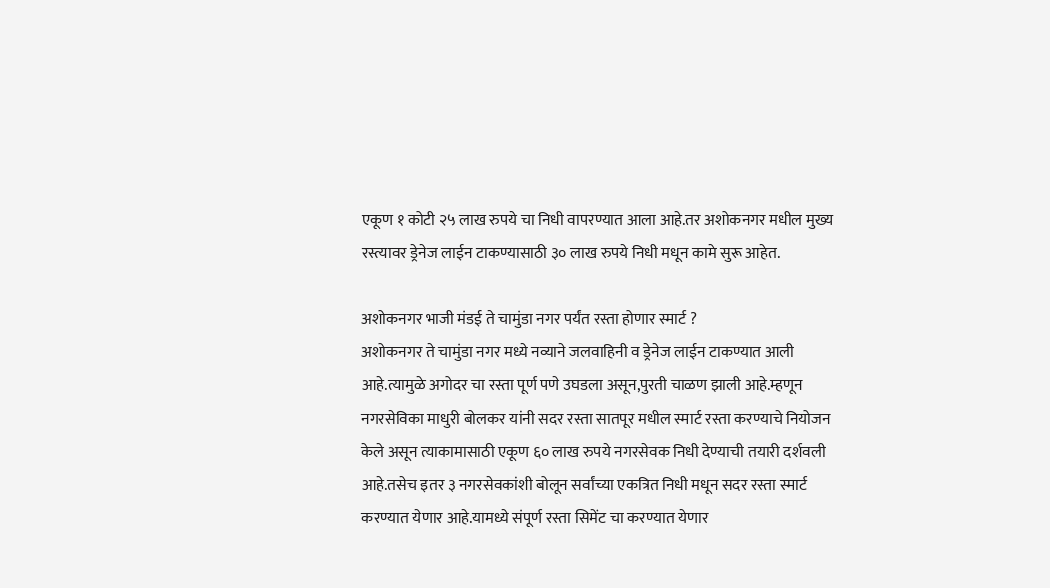एकूण १ कोटी २५ लाख रुपये चा निधी वापरण्यात आला आहे.तर अशोकनगर मधील मुख्य रस्त्यावर ड्रेनेज लाईन टाकण्यासाठी ३० लाख रुपये निधी मधून कामे सुरू आहेत.

अशोकनगर भाजी मंडई ते चामुंडा नगर पर्यंत रस्ता होणार स्मार्ट ?
अशोकनगर ते चामुंडा नगर मध्ये नव्याने जलवाहिनी व ड्रेनेज लाईन टाकण्यात आली आहे.त्यामुळे अगोदर चा रस्ता पूर्ण पणे उघडला असून,पुरती चाळण झाली आहे.म्हणून नगरसेविका माधुरी बोलकर यांनी सदर रस्ता सातपूर मधील स्मार्ट रस्ता करण्याचे नियोजन केले असून त्याकामासाठी एकूण ६० लाख रुपये नगरसेवक निधी देण्याची तयारी दर्शवली आहे.तसेच इतर ३ नगरसेवकांशी बोलून सर्वांच्या एकत्रित निधी मधून सदर रस्ता स्मार्ट करण्यात येणार आहे.यामध्ये संपूर्ण रस्ता सिमेंट चा करण्यात येणार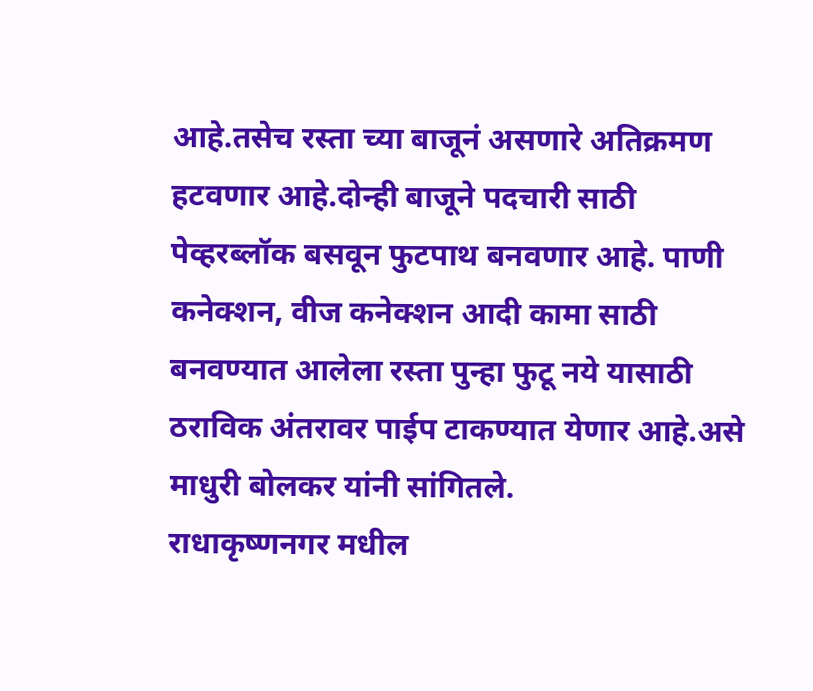आहे.तसेच रस्ता च्या बाजूनं असणारे अतिक्रमण हटवणार आहे.दोन्ही बाजूने पदचारी साठी पेव्हरब्लॉक बसवून फुटपाथ बनवणार आहे. पाणी कनेक्शन, वीज कनेक्शन आदी कामा साठी बनवण्यात आलेला रस्ता पुन्हा फुटू नये यासाठी ठराविक अंतरावर पाईप टाकण्यात येणार आहे.असे माधुरी बोलकर यांनी सांगितले.
राधाकृष्णनगर मधील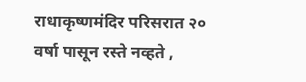राधाकृष्णमंदिर परिसरात २० वर्षा पासून रस्ते नव्हते ,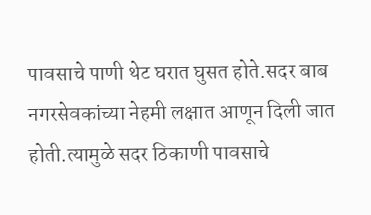पावसाचे पाणी थेट घरात घुसत होते.सदर बाब नगरसेवकांच्या नेहमी लक्षात आणून दिली जात होती.त्यामुळे सदर ठिकाणी पावसाचे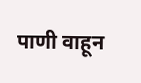पाणी वाहून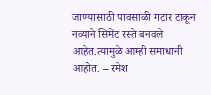जाण्यासाठी पावसाळी गटार टाकून नव्याने सिमेंट रस्ते बनवले आहेत.त्यामुळे आम्ही समाधानी आहोत. – रमेश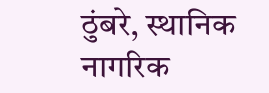ठुंबरे, स्थानिक नागरिक